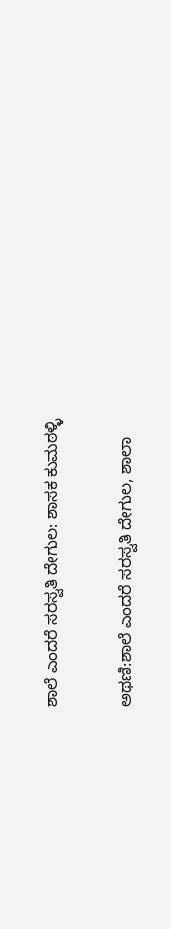ಶಾಲೆ ಎಂದರೆ ಸರಸ್ವತಿ ದೇಗುಲ: ಶಾಸಕ‌ ಕುಮಠಳ್ಳಿ

ಅಥಣಿ:ಶಾಲೆ ಎಂದರೆ ಸರಸ್ವತಿ ದೇಗುಲ, ಶಾಲಾ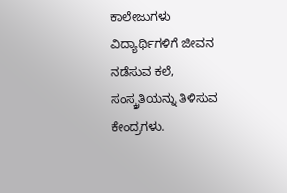ಕಾಲೇಜುಗಳು ವಿದ್ಯಾರ್ಥಿಗಳಿಗೆ ಜೀವನ ನಡೆಸುವ ಕಲೆ, ಸಂಸ್ಕ್ರತಿಯನ್ನು ತಿಳಿಸುವ ಕೇಂದ್ರಗಳು.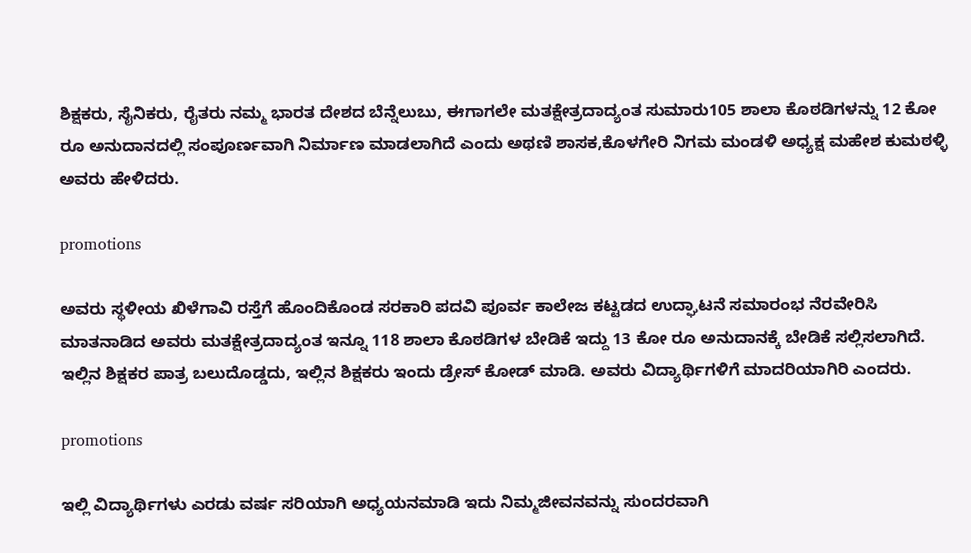ಶಿಕ್ಷಕರು, ಸೈನಿಕರು, ರೈತರು ನಮ್ಮ ಭಾರತ ದೇಶದ ಬೆನ್ನೆಲುಬು, ಈಗಾಗಲೇ ಮತಕ್ಷೇತ್ರದಾದ್ಯಂತ ಸುಮಾರು105 ಶಾಲಾ ಕೊಠಡಿಗಳನ್ನು 12 ಕೋ ರೂ ಅನುದಾನದಲ್ಲಿ ಸಂಪೂರ್ಣವಾಗಿ ನಿರ್ಮಾಣ ಮಾಡಲಾಗಿದೆ ಎಂದು ಅಥಣಿ ಶಾಸಕ,ಕೊಳಗೇರಿ ನಿಗಮ ಮಂಡಳಿ ಅಧ್ಯಕ್ಷ ಮಹೇಶ ಕುಮಠಳ್ಳಿ ಅವರು ಹೇಳಿದರು.

promotions

ಅವರು ಸ್ಥಳೀಯ ಖಿಳೆಗಾವಿ ರಸ್ತೆಗೆ ಹೊಂದಿಕೊಂಡ ಸರಕಾರಿ ಪದವಿ ಪೂರ್ವ ಕಾಲೇಜ ಕಟ್ಟಡದ ಉದ್ಘಾಟನೆ ಸಮಾರಂಭ ನೆರವೇರಿಸಿ ಮಾತನಾಡಿದ ಅವರು ಮತಕ್ಷೇತ್ರದಾದ್ಯಂತ ಇನ್ನೂ 118 ಶಾಲಾ ಕೊಠಡಿಗಳ ಬೇಡಿಕೆ ಇದ್ದು 13 ಕೋ ರೂ ಅನುದಾನಕ್ಕೆ ಬೇಡಿಕೆ ಸಲ್ಲಿಸಲಾಗಿದೆ. ಇಲ್ಲಿನ ಶಿಕ್ಷಕರ ಪಾತ್ರ ಬಲುದೊಡ್ಡದು, ಇಲ್ಲಿನ ಶಿಕ್ಷಕರು ಇಂದು ಡ್ರೇಸ್ ಕೋಡ್ ಮಾಡಿ. ಅವರು ವಿದ್ಯಾರ್ಥಿಗಳಿಗೆ ಮಾದರಿಯಾಗಿರಿ ಎಂದರು.

promotions

ಇಲ್ಲಿ ವಿದ್ಯಾರ್ಥಿಗಳು ಎರಡು ವರ್ಷ ಸರಿಯಾಗಿ ಅಧ್ಯಯನ‌ಮಾಡಿ ಇದು ನಿಮ್ಮ‌ಜೀವನವನ್ನು ಸುಂದರವಾಗಿ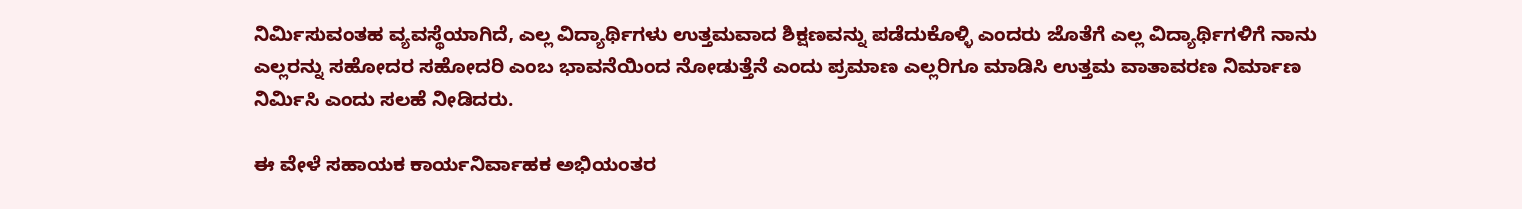ನಿರ್ಮಿಸುವಂತಹ ವ್ಯವಸ್ಥೆಯಾಗಿದೆ, ಎಲ್ಲ ವಿದ್ಯಾರ್ಥಿಗಳು ಉತ್ತಮವಾದ ಶಿಕ್ಷಣವನ್ನು ಪಡೆದುಕೊಳ್ಳಿ ಎಂದರು ಜೊತೆಗೆ ಎಲ್ಲ ವಿದ್ಯಾರ್ಥಿಗಳಿಗೆ ನಾನು ಎಲ್ಲರನ್ನು ಸಹೋದರ ಸಹೋದರಿ ಎಂಬ ಭಾವನೆಯಿಂದ ನೋಡುತ್ತೆನೆ ಎಂದು ಪ್ರಮಾಣ ಎಲ್ಲರಿಗೂ ಮಾಡಿಸಿ ಉತ್ತಮ ವಾತಾವರಣ ನಿರ್ಮಾಣ ನಿರ್ಮಿಸಿ ಎಂದು ಸಲಹೆ ನೀಡಿದರು.

ಈ ವೇಳೆ ಸಹಾಯಕ ಕಾರ್ಯನಿರ್ವಾಹಕ ಅಭಿಯಂತರ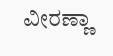ವೀರಣ್ಣಾ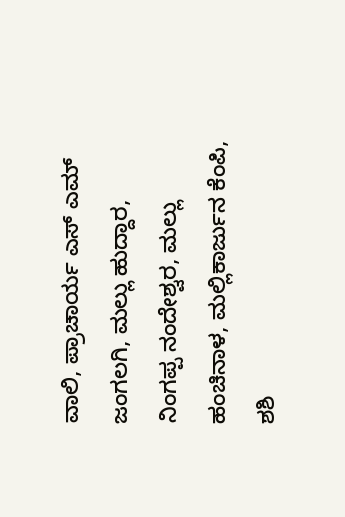ವಾಲಿ, ಪ್ರಾಚಾರ್ಯ ಎಸ್ ಎಮ್ ಜಂಗಲಗಿ, ಮಲ್ಲು ಹುದ್ದಾರ, ನಿಂಗಪ್ಪ ನಂದೇಶ್ವರ, ಮಲ್ಲು ಹಂಚಿನಾಳ, ಮಲ್ಲಿಕಾರ್ಜುನ ಕೆಂಪಿ, ಶಶಿ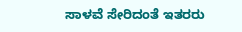ಸಾಳವೆ ಸೇರಿದಂತೆ ಇತರರು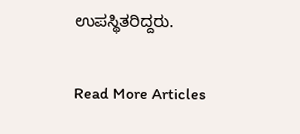ಉಪಸ್ಥಿತರಿದ್ದರು.

Read More Articles